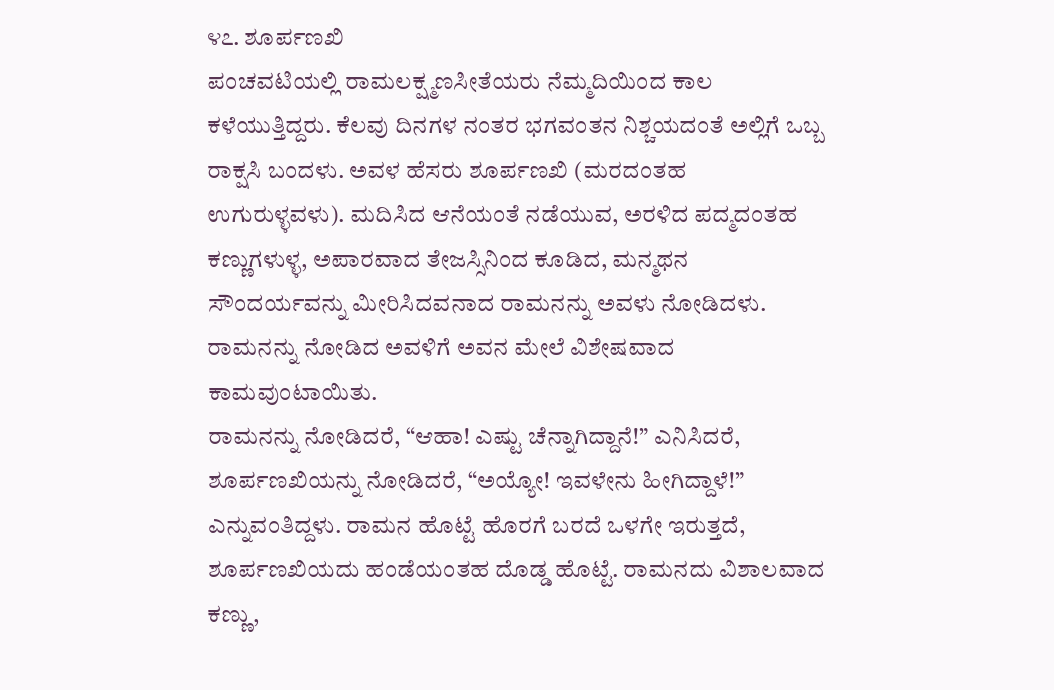೪೭. ಶೂರ್ಪಣಖಿ
ಪಂಚವಟಿಯಲ್ಲಿ ರಾಮಲಕ್ಷ್ಮಣಸೀತೆಯರು ನೆಮ್ಮದಿಯಿಂದ ಕಾಲ ಕಳೆಯುತ್ತಿದ್ದರು. ಕೆಲವು ದಿನಗಳ ನಂತರ ಭಗವಂತನ ನಿಶ್ಚಯದಂತೆ ಅಲ್ಲಿಗೆ ಒಬ್ಬ ರಾಕ್ಷಸಿ ಬಂದಳು. ಅವಳ ಹೆಸರು ಶೂರ್ಪಣಖಿ (ಮರದಂತಹ ಉಗುರುಳ್ಳವಳು). ಮದಿಸಿದ ಆನೆಯಂತೆ ನಡೆಯುವ, ಅರಳಿದ ಪದ್ಮದಂತಹ ಕಣ್ಣುಗಳುಳ್ಳ, ಅಪಾರವಾದ ತೇಜಸ್ಸಿನಿಂದ ಕೂಡಿದ, ಮನ್ಮಥನ ಸೌಂದರ್ಯವನ್ನು ಮೀರಿಸಿದವನಾದ ರಾಮನನ್ನು ಅವಳು ನೋಡಿದಳು. ರಾಮನನ್ನು ನೋಡಿದ ಅವಳಿಗೆ ಅವನ ಮೇಲೆ ವಿಶೇಷವಾದ ಕಾಮವುಂಟಾಯಿತು.
ರಾಮನನ್ನು ನೋಡಿದರೆ, “ಆಹಾ! ಎಷ್ಟು ಚೆನ್ನಾಗಿದ್ದಾನೆ!” ಎನಿಸಿದರೆ, ಶೂರ್ಪಣಖಿಯನ್ನು ನೋಡಿದರೆ, “ಅಯ್ಯೋ! ಇವಳೇನು ಹೀಗಿದ್ದಾಳೆ!” ಎನ್ನುವಂತಿದ್ದಳು. ರಾಮನ ಹೊಟ್ಟೆ ಹೊರಗೆ ಬರದೆ ಒಳಗೇ ಇರುತ್ತದೆ, ಶೂರ್ಪಣಖಿಯದು ಹಂಡೆಯಂತಹ ದೊಡ್ಡ ಹೊಟ್ಟೆ. ರಾಮನದು ವಿಶಾಲವಾದ ಕಣ್ಣು,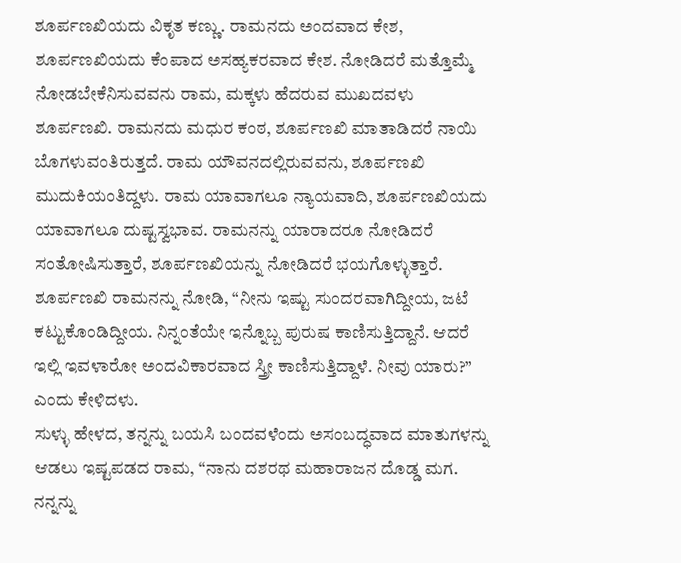ಶೂರ್ಪಣಖಿಯದು ವಿಕೃತ ಕಣ್ಣು. ರಾಮನದು ಅಂದವಾದ ಕೇಶ, ಶೂರ್ಪಣಖಿಯದು ಕೆಂಪಾದ ಅಸಹ್ಯಕರವಾದ ಕೇಶ. ನೋಡಿದರೆ ಮತ್ತೊಮ್ಮೆ ನೋಡಬೇಕೆನಿಸುವವನು ರಾಮ, ಮಕ್ಕಳು ಹೆದರುವ ಮುಖದವಳು ಶೂರ್ಪಣಖಿ. ರಾಮನದು ಮಧುರ ಕಂಠ, ಶೂರ್ಪಣಖಿ ಮಾತಾಡಿದರೆ ನಾಯಿ ಬೊಗಳುವಂತಿರುತ್ತದೆ. ರಾಮ ಯೌವನದಲ್ಲಿರುವವನು, ಶೂರ್ಪಣಖಿ ಮುದುಕಿಯಂತಿದ್ದಳು. ರಾಮ ಯಾವಾಗಲೂ ನ್ಯಾಯವಾದಿ, ಶೂರ್ಪಣಖಿಯದು ಯಾವಾಗಲೂ ದುಷ್ಟಸ್ವಭಾವ. ರಾಮನನ್ನು ಯಾರಾದರೂ ನೋಡಿದರೆ ಸಂತೋಷಿಸುತ್ತಾರೆ, ಶೂರ್ಪಣಖಿಯನ್ನು ನೋಡಿದರೆ ಭಯಗೊಳ್ಳುತ್ತಾರೆ. ಶೂರ್ಪಣಖಿ ರಾಮನನ್ನು ನೋಡಿ, “ನೀನು ಇಷ್ಟು ಸುಂದರವಾಗಿದ್ದೀಯ, ಜಟೆ ಕಟ್ಟುಕೊಂಡಿದ್ದೀಯ. ನಿನ್ನಂತೆಯೇ ಇನ್ನೊಬ್ಬ ಪುರುಷ ಕಾಣಿಸುತ್ತಿದ್ದಾನೆ. ಆದರೆ ಇಲ್ಲಿ ಇವಳಾರೋ ಅಂದವಿಕಾರವಾದ ಸ್ತ್ರೀ ಕಾಣಿಸುತ್ತಿದ್ದಾಳೆ. ನೀವು ಯಾರು?” ಎಂದು ಕೇಳಿದಳು.
ಸುಳ್ಳು ಹೇಳದ, ತನ್ನನ್ನು ಬಯಸಿ ಬಂದವಳೆಂದು ಅಸಂಬದ್ಧವಾದ ಮಾತುಗಳನ್ನು ಆಡಲು ಇಷ್ಟಪಡದ ರಾಮ, “ನಾನು ದಶರಥ ಮಹಾರಾಜನ ದೊಡ್ಡ ಮಗ. ನನ್ನನ್ನು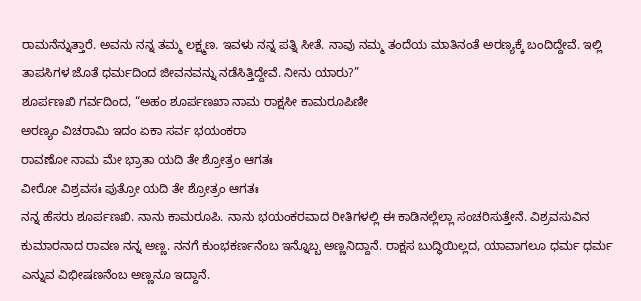ರಾಮನೆನ್ನುತ್ತಾರೆ. ಅವನು ನನ್ನ ತಮ್ಮ ಲಕ್ಷ್ಮಣ. ಇವಳು ನನ್ನ ಪತ್ನಿ ಸೀತೆ. ನಾವು ನಮ್ಮ ತಂದೆಯ ಮಾತಿನಂತೆ ಅರಣ್ಯಕ್ಕೆ ಬಂದಿದ್ದೇವೆ. ಇಲ್ಲಿ ತಾಪಸಿಗಳ ಜೊತೆ ಧರ್ಮದಿಂದ ಜೀವನವನ್ನು ನಡೆಸಿತ್ತಿದ್ದೇವೆ. ನೀನು ಯಾರು?”
ಶೂರ್ಪಣಖಿ ಗರ್ವದಿಂದ, “ಅಹಂ ಶೂರ್ಪಣಖಾ ನಾಮ ರಾಕ್ಷಸೀ ಕಾಮರೂಪಿಣೀ
ಅರಣ್ಯಂ ವಿಚರಾಮಿ ಇದಂ ಏಕಾ ಸರ್ವ ಭಯಂಕರಾ
ರಾವಣೋ ನಾಮ ಮೇ ಭ್ರಾತಾ ಯದಿ ತೇ ಶ್ರೋತ್ರಂ ಆಗತಃ
ವೀರೋ ವಿಶ್ರವಸಃ ಪುತ್ರೋ ಯದಿ ತೇ ಶ್ರೋತ್ರಂ ಆಗತಃ
ನನ್ನ ಹೆಸರು ಶೂರ್ಪಣಖಿ. ನಾನು ಕಾಮರೂಪಿ. ನಾನು ಭಯಂಕರವಾದ ರೀತಿಗಳಲ್ಲಿ ಈ ಕಾಡಿನಲ್ಲೆಲ್ಲಾ ಸಂಚರಿಸುತ್ತೇನೆ. ವಿಶ್ರವಸುವಿನ ಕುಮಾರನಾದ ರಾವಣ ನನ್ನ ಅಣ್ಣ. ನನಗೆ ಕುಂಭಕರ್ಣನೆಂಬ ಇನ್ನೊಬ್ಬ ಅಣ್ಣನಿದ್ದಾನೆ. ರಾಕ್ಷಸ ಬುದ್ಧಿಯಿಲ್ಲದ, ಯಾವಾಗಲೂ ಧರ್ಮ ಧರ್ಮ ಎನ್ನುವ ವಿಭೀಷಣನೆಂಬ ಅಣ್ಣನೂ ಇದ್ದಾನೆ.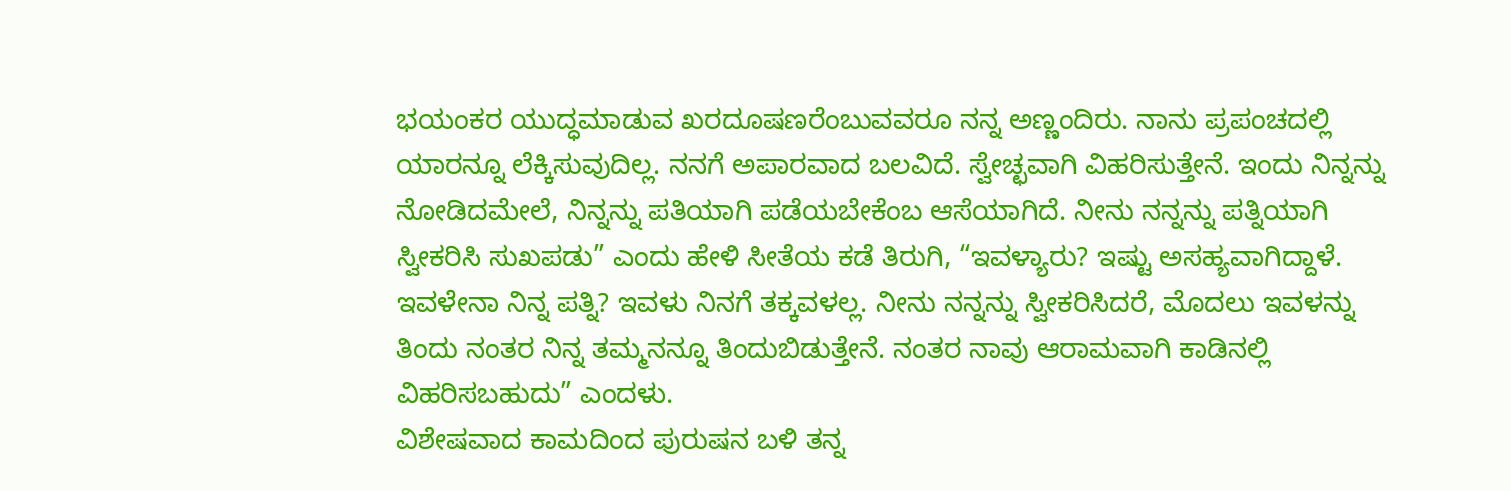ಭಯಂಕರ ಯುದ್ಧಮಾಡುವ ಖರದೂಷಣರೆಂಬುವವರೂ ನನ್ನ ಅಣ್ಣಂದಿರು. ನಾನು ಪ್ರಪಂಚದಲ್ಲಿ ಯಾರನ್ನೂ ಲೆಕ್ಕಿಸುವುದಿಲ್ಲ. ನನಗೆ ಅಪಾರವಾದ ಬಲವಿದೆ. ಸ್ವೇಚ್ಛವಾಗಿ ವಿಹರಿಸುತ್ತೇನೆ. ಇಂದು ನಿನ್ನನ್ನು ನೋಡಿದಮೇಲೆ, ನಿನ್ನನ್ನು ಪತಿಯಾಗಿ ಪಡೆಯಬೇಕೆಂಬ ಆಸೆಯಾಗಿದೆ. ನೀನು ನನ್ನನ್ನು ಪತ್ನಿಯಾಗಿ ಸ್ವೀಕರಿಸಿ ಸುಖಪಡು” ಎಂದು ಹೇಳಿ ಸೀತೆಯ ಕಡೆ ತಿರುಗಿ, “ಇವಳ್ಯಾರು? ಇಷ್ಟು ಅಸಹ್ಯವಾಗಿದ್ದಾಳೆ. ಇವಳೇನಾ ನಿನ್ನ ಪತ್ನಿ? ಇವಳು ನಿನಗೆ ತಕ್ಕವಳಲ್ಲ. ನೀನು ನನ್ನನ್ನು ಸ್ವೀಕರಿಸಿದರೆ, ಮೊದಲು ಇವಳನ್ನು ತಿಂದು ನಂತರ ನಿನ್ನ ತಮ್ಮನನ್ನೂ ತಿಂದುಬಿಡುತ್ತೇನೆ. ನಂತರ ನಾವು ಆರಾಮವಾಗಿ ಕಾಡಿನಲ್ಲಿ ವಿಹರಿಸಬಹುದು” ಎಂದಳು.
ವಿಶೇಷವಾದ ಕಾಮದಿಂದ ಪುರುಷನ ಬಳಿ ತನ್ನ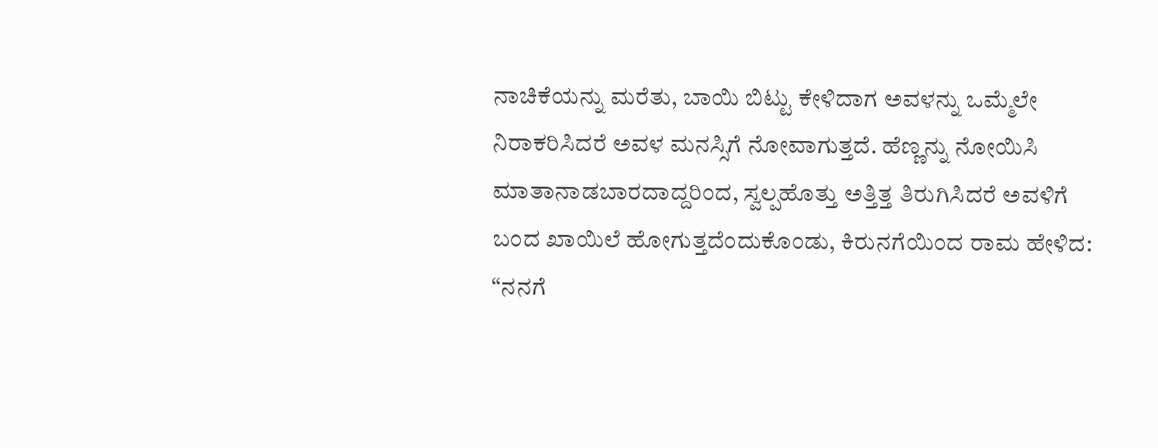ನಾಚಿಕೆಯನ್ನು ಮರೆತು, ಬಾಯಿ ಬಿಟ್ಟು ಕೇಳಿದಾಗ ಅವಳನ್ನು ಒಮ್ಮೆಲೇ ನಿರಾಕರಿಸಿದರೆ ಅವಳ ಮನಸ್ಸಿಗೆ ನೋವಾಗುತ್ತದೆ. ಹೆಣ್ಣನ್ನು ನೋಯಿಸಿ ಮಾತಾನಾಡಬಾರದಾದ್ದರಿಂದ, ಸ್ವಲ್ಪಹೊತ್ತು ಅತ್ತಿತ್ತ ತಿರುಗಿಸಿದರೆ ಅವಳಿಗೆ ಬಂದ ಖಾಯಿಲೆ ಹೋಗುತ್ತದೆಂದುಕೊಂಡು, ಕಿರುನಗೆಯಿಂದ ರಾಮ ಹೇಳಿದ: “ನನಗೆ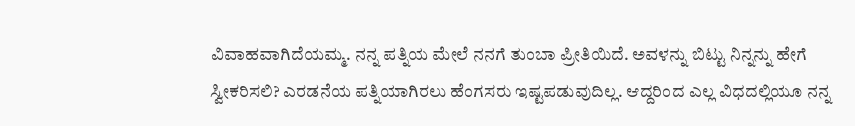ವಿವಾಹವಾಗಿದೆಯಮ್ಮ. ನನ್ನ ಪತ್ನಿಯ ಮೇಲೆ ನನಗೆ ತುಂಬಾ ಪ್ರೀತಿಯಿದೆ. ಅವಳನ್ನು ಬಿಟ್ಟು ನಿನ್ನನ್ನು ಹೇಗೆ ಸ್ವೀಕರಿಸಲಿ? ಎರಡನೆಯ ಪತ್ನಿಯಾಗಿರಲು ಹೆಂಗಸರು ಇಷ್ಟಪಡುವುದಿಲ್ಲ. ಆದ್ದರಿಂದ ಎಲ್ಲ ವಿಧದಲ್ಲಿಯೂ ನನ್ನ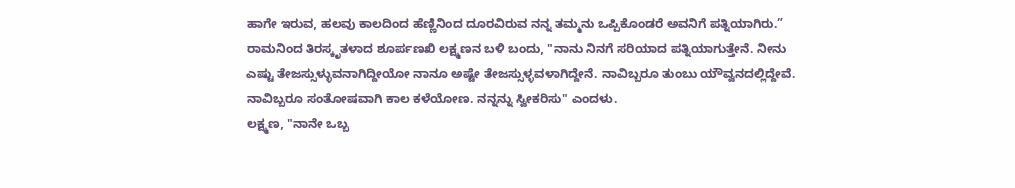ಹಾಗೇ ಇರುವ, ಹಲವು ಕಾಲದಿಂದ ಹೆಣ್ಣಿನಿಂದ ದೂರವಿರುವ ನನ್ನ ತಮ್ಮನು ಒಪ್ಪಿಕೊಂಡರೆ ಅವನಿಗೆ ಪತ್ನಿಯಾಗಿರು.”
ರಾಮನಿಂದ ತಿರಸ್ಕೃತಳಾದ ಶೂರ್ಪಣಖಿ ಲಕ್ಷ್ಮಣನ ಬಳಿ ಬಂದು, "ನಾನು ನಿನಗೆ ಸರಿಯಾದ ಪತ್ನಿಯಾಗುತ್ತೇನೆ. ನೀನು ಎಷ್ಟು ತೇಜಸ್ಸುಳ್ಳುವನಾಗಿದ್ದೀಯೋ ನಾನೂ ಅಷ್ಟೇ ತೇಜಸ್ಸುಳ್ಳವಳಾಗಿದ್ದೇನೆ. ನಾವಿಬ್ಬರೂ ತುಂಬು ಯೌವ್ವನದಲ್ಲಿದ್ದೇವೆ. ನಾವಿಬ್ಬರೂ ಸಂತೋಷವಾಗಿ ಕಾಲ ಕಳೆಯೋಣ. ನನ್ನನ್ನು ಸ್ವೀಕರಿಸು" ಎಂದಳು.
ಲಕ್ಷ್ಮಣ, "ನಾನೇ ಒಬ್ಬ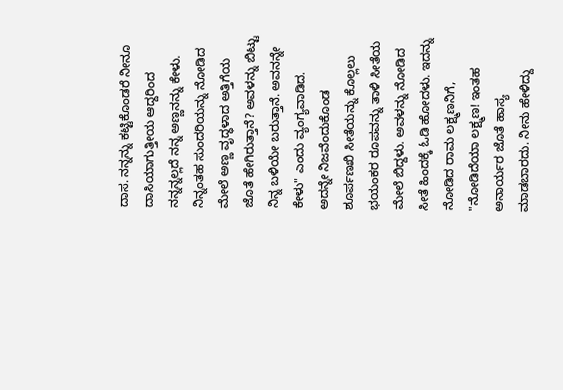ದಾಸ. ನನ್ನನ್ನು ಕಟ್ಟಿಕೊಂಡರೆ ನೀನೂ ದಾಸಿಯಾಗುತ್ತೀಯ ಆದ್ದರಿಂದ ನನ್ನನ್ನಲ್ಲದೆ ನನ್ನ ಅಣ್ಣನನ್ನು ಕೇಳು. ನಿನ್ನಂತಹ ಸುಂದರಿಯನ್ನು ನೋಡಿದ ಮೇಲೆ ಅಣ್ಣ ವೃದ್ಧಳಾದ ಅತ್ತಿಗೆಯ ಜೊತೆ ಹೇಗಿರುತ್ತಾನೆ? ಅವಳನ್ನು ಬಿಟ್ಟು ನಿನ್ನ ಬಳಿಯೇ ಬರುತ್ತಾನೆ. ಅವನನ್ನೇ ಕೇಳು" ಎಂದು ವ್ಯಂಗ್ಯವಾಡಿದ.
ಅದನ್ನೇ ನಿಜವೆಂದುಕೊಂಡ ಶೂರ್ಪಣಖಿ ಸೀತೆಯನ್ನು ಕೊಲ್ಲಲು ಭಯಂಕರ ರೂಪವನ್ನು ತಾಳಿ ಸೀತೆಯ ಮೇಲೆ ಬಿದ್ದಳು. ಅವಳನ್ನು ನೋಡಿದ ಸೀತೆ ಹಿಂದಕ್ಕೆ ಓಡಿ ಹೋದಳು. ಇದನ್ನು ನೋಡಿದ ರಾಮ ಲಕ್ಷ್ಮಣನಿಗೆ, "ನೋಡಿದೆಯಾ ಲಕ್ಷ್ಮಣ! ಇಂತಹ ಅನಾರ್ಯರ ಜೊತೆ ಹಾಸ್ಯ ಮಾಡಬಾರದು. ನೀನು ಹೇಳಿದ್ದು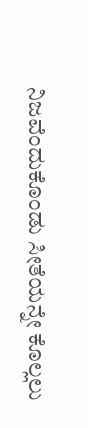ನಿಜವೆಂದುಕೊಂಡು ಸೀತೆಯನ್ನೇ ಕೊಲ್ಲಲು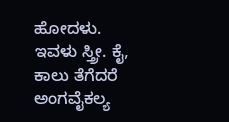ಹೋದಳು. ಇವಳು ಸ್ತ್ರೀ. ಕೈ, ಕಾಲು ತೆಗೆದರೆ ಅಂಗವೈಕಲ್ಯ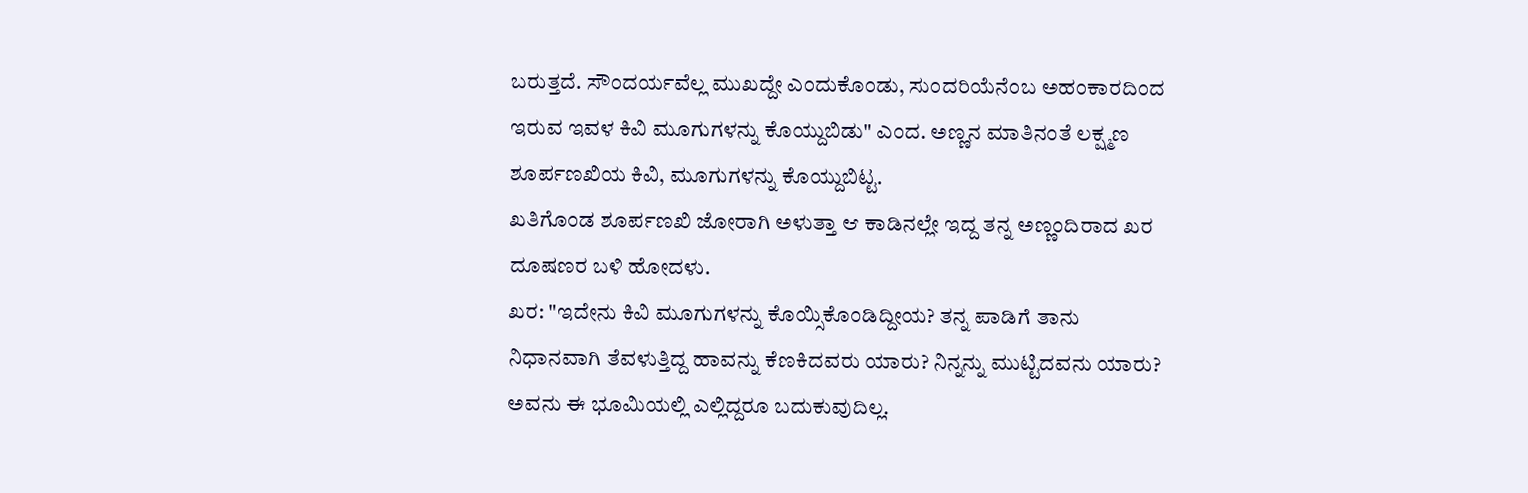ಬರುತ್ತದೆ. ಸೌಂದರ್ಯವೆಲ್ಲ ಮುಖದ್ದೇ ಎಂದುಕೊಂಡು, ಸುಂದರಿಯೆನೆಂಬ ಅಹಂಕಾರದಿಂದ ಇರುವ ಇವಳ ಕಿವಿ ಮೂಗುಗಳನ್ನು ಕೊಯ್ದುಬಿಡು" ಎಂದ. ಅಣ್ಣನ ಮಾತಿನಂತೆ ಲಕ್ಷ್ಮಣ ಶೂರ್ಪಣಖಿಯ ಕಿವಿ, ಮೂಗುಗಳನ್ನು ಕೊಯ್ದುಬಿಟ್ಟ.
ಖತಿಗೊಂಡ ಶೂರ್ಪಣಖಿ ಜೋರಾಗಿ ಅಳುತ್ತಾ ಆ ಕಾಡಿನಲ್ಲೇ ಇದ್ದ ತನ್ನ ಅಣ್ಣಂದಿರಾದ ಖರ ದೂಷಣರ ಬಳಿ ಹೋದಳು.
ಖರ: "ಇದೇನು ಕಿವಿ ಮೂಗುಗಳನ್ನು ಕೊಯ್ಸಿಕೊಂಡಿದ್ದೀಯ? ತನ್ನ ಪಾಡಿಗೆ ತಾನು ನಿಧಾನವಾಗಿ ತೆವಳುತ್ತಿದ್ದ ಹಾವನ್ನು ಕೆಣಕಿದವರು ಯಾರು? ನಿನ್ನನ್ನು ಮುಟ್ಟಿದವನು ಯಾರು? ಅವನು ಈ ಭೂಮಿಯಲ್ಲಿ ಎಲ್ಲಿದ್ದರೂ ಬದುಕುವುದಿಲ್ಲ.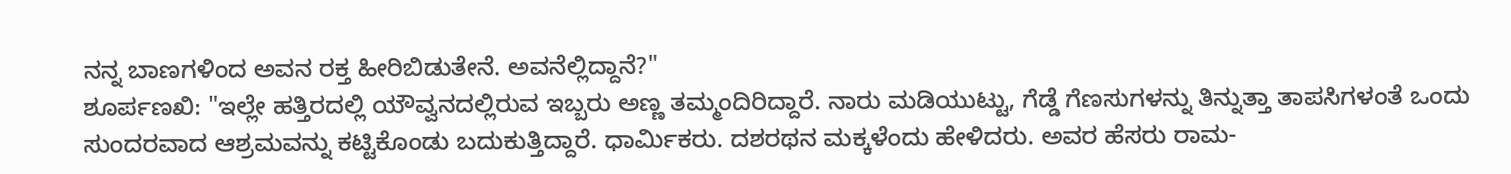ನನ್ನ ಬಾಣಗಳಿಂದ ಅವನ ರಕ್ತ ಹೀರಿಬಿಡುತೇನೆ. ಅವನೆಲ್ಲಿದ್ದಾನೆ?"
ಶೂರ್ಪಣಖಿ: "ಇಲ್ಲೇ ಹತ್ತಿರದಲ್ಲಿ ಯೌವ್ವನದಲ್ಲಿರುವ ಇಬ್ಬರು ಅಣ್ಣ ತಮ್ಮಂದಿರಿದ್ದಾರೆ. ನಾರು ಮಡಿಯುಟ್ಟು, ಗೆಡ್ಡೆ ಗೆಣಸುಗಳನ್ನು ತಿನ್ನುತ್ತಾ ತಾಪಸಿಗಳಂತೆ ಒಂದು ಸುಂದರವಾದ ಆಶ್ರಮವನ್ನು ಕಟ್ಟಿಕೊಂಡು ಬದುಕುತ್ತಿದ್ದಾರೆ. ಧಾರ್ಮಿಕರು. ದಶರಥನ ಮಕ್ಕಳೆಂದು ಹೇಳಿದರು. ಅವರ ಹೆಸರು ರಾಮ-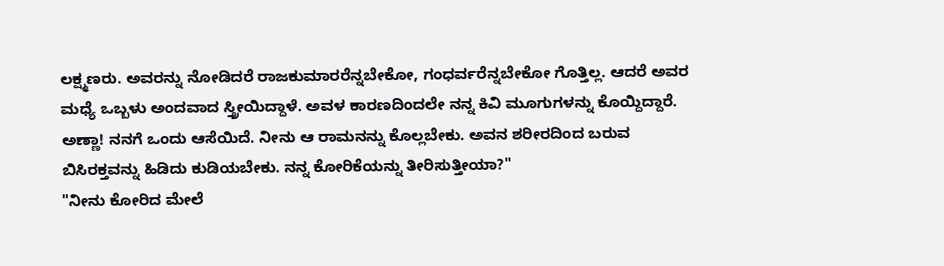ಲಕ್ಷ್ಮಣರು. ಅವರನ್ನು ನೋಡಿದರೆ ರಾಜಕುಮಾರರೆನ್ನಬೇಕೋ, ಗಂಧರ್ವರೆನ್ನಬೇಕೋ ಗೊತ್ತಿಲ್ಲ. ಆದರೆ ಅವರ ಮಧ್ಯೆ ಒಬ್ಬಳು ಅಂದವಾದ ಸ್ತ್ರೀಯಿದ್ದಾಳೆ. ಅವಳ ಕಾರಣದಿಂದಲೇ ನನ್ನ ಕಿವಿ ಮೂಗುಗಳನ್ನು ಕೊಯ್ದಿದ್ದಾರೆ. ಅಣ್ಣಾ! ನನಗೆ ಒಂದು ಆಸೆಯಿದೆ. ನೀನು ಆ ರಾಮನನ್ನು ಕೊಲ್ಲಬೇಕು. ಅವನ ಶರೀರದಿಂದ ಬರುವ ಬಿಸಿರಕ್ತವನ್ನು ಹಿಡಿದು ಕುಡಿಯಬೇಕು. ನನ್ನ ಕೋರಿಕೆಯನ್ನು ತೀರಿಸುತ್ತೀಯಾ?"
"ನೀನು ಕೋರಿದ ಮೇಲೆ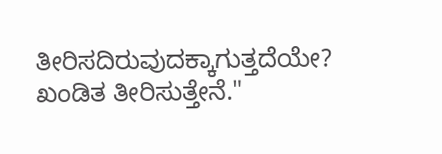ತೀರಿಸದಿರುವುದಕ್ಕಾಗುತ್ತದೆಯೇ? ಖಂಡಿತ ತೀರಿಸುತ್ತೇನೆ."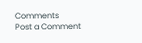Comments
Post a Comment